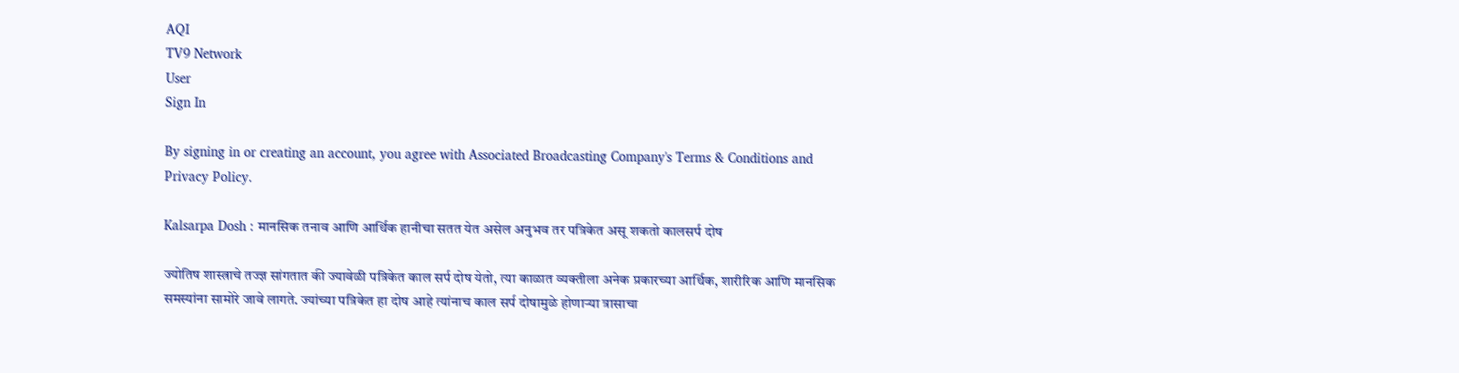AQI
TV9 Network
User
Sign In

By signing in or creating an account, you agree with Associated Broadcasting Company's Terms & Conditions and Privacy Policy.

Kalsarpa Dosh : मानसिक तनाव आणि आर्थिक हानीचा सतत येत असेल अनुभव तर पत्रिकेत असू शकतो कालसर्प दोष

ज्योतिष शास्त्राचे तज्ज्ञ सांगतात की ज्यावेळी पत्रिकेत काल सर्प दोष येतो, त्या काळात व्यक्तीला अनेक प्रकारच्या आर्थिक, शारीरिक आणि मानसिक समस्यांना सामोरे जावे लागते. ज्यांच्या पत्रिकेत हा दोष आहे त्यांनाच काल सर्प दोषामुळे होणाऱ्या त्रासाचा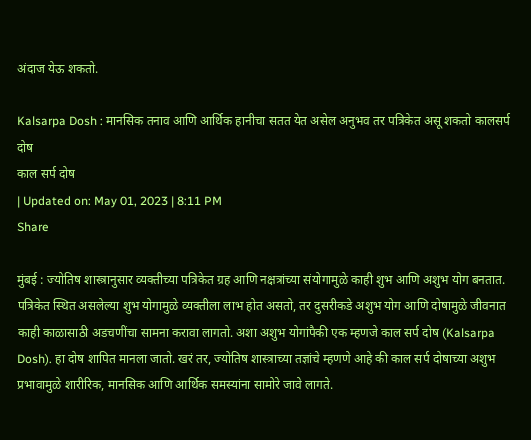अंदाज येऊ शकतो.

Kalsarpa Dosh : मानसिक तनाव आणि आर्थिक हानीचा सतत येत असेल अनुभव तर पत्रिकेत असू शकतो कालसर्प दोष
काल सर्प दोष
| Updated on: May 01, 2023 | 8:11 PM
Share

मुंबई : ज्योतिष शास्त्रानुसार व्यक्तीच्या पत्रिकेत ग्रह आणि नक्षत्रांच्या संयोगामुळे काही शुभ आणि अशुभ योग बनतात. पत्रिकेत स्थित असलेल्या शुभ योगामुळे व्यक्तीला लाभ होत असतो, तर दुसरीकडे अशुभ योग आणि दोषामुळे जीवनात काही काळासाठी अडचणींचा सामना करावा लागतो. अशा अशुभ योगांपैकी एक म्हणजे काल सर्प दोष (Kalsarpa Dosh). हा दोष शापित मानला जातो. खरं तर, ज्योतिष शास्त्राच्या तज्ञांचे म्हणणे आहे की काल सर्प दोषाच्या अशुभ प्रभावामुळे शारीरिक, मानसिक आणि आर्थिक समस्यांना सामोरे जावे लागते.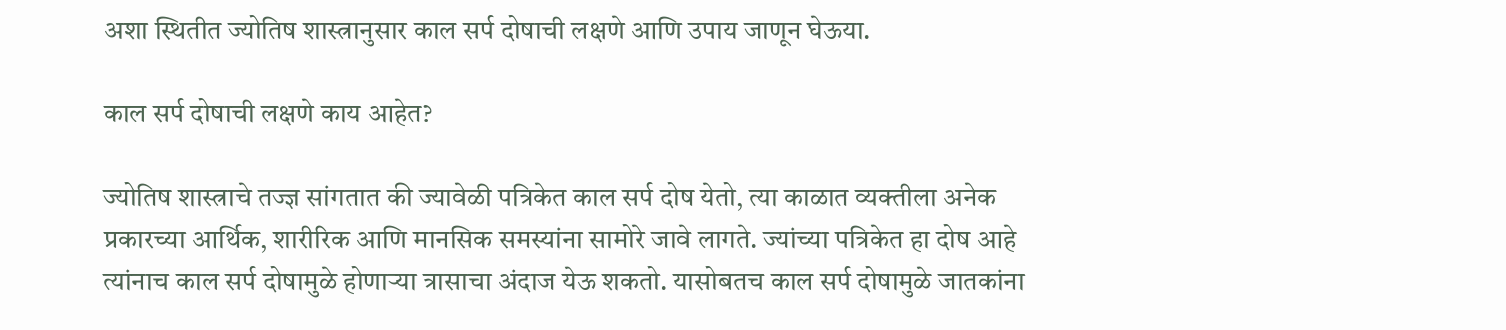अशा स्थितीत ज्योतिष शास्त्रानुसार काल सर्प दोषाची लक्षणे आणि उपाय जाणून घेऊया.

काल सर्प दोषाची लक्षणे काय आहेत?

ज्योतिष शास्त्राचे तज्ज्ञ सांगतात की ज्यावेळी पत्रिकेत काल सर्प दोष येतो, त्या काळात व्यक्तीला अनेक प्रकारच्या आर्थिक, शारीरिक आणि मानसिक समस्यांना सामोरे जावे लागते. ज्यांच्या पत्रिकेत हा दोष आहे त्यांनाच काल सर्प दोषामुळे होणाऱ्या त्रासाचा अंदाज येऊ शकतो. यासोबतच काल सर्प दोषामुळे जातकांना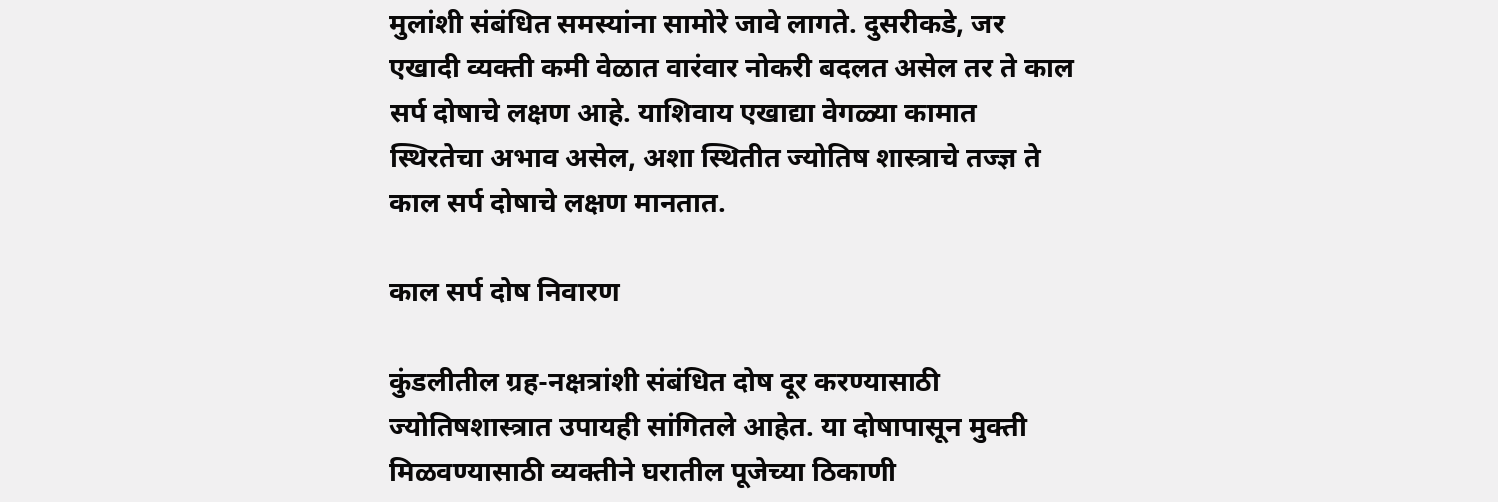मुलांशी संबंधित समस्यांना सामोरे जावे लागते. दुसरीकडे, जर एखादी व्यक्ती कमी वेळात वारंवार नोकरी बदलत असेल तर ते काल सर्प दोषाचे लक्षण आहे. याशिवाय एखाद्या वेगळ्या कामात स्थिरतेचा अभाव असेल, अशा स्थितीत ज्योतिष शास्त्राचे तज्ज्ञ ते काल सर्प दोषाचे लक्षण मानतात.

काल सर्प दोष निवारण

कुंडलीतील ग्रह-नक्षत्रांशी संबंधित दोष दूर करण्यासाठी ज्योतिषशास्त्रात उपायही सांगितले आहेत. या दोषापासून मुक्ती मिळवण्यासाठी व्यक्तीने घरातील पूजेच्या ठिकाणी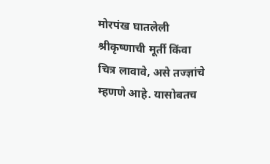मोरपंख घातलेली श्रीकृष्णाची मूर्ती किंवा चित्र लावावे, असे तज्ज्ञांचे म्हणणे आहे. यासोबतच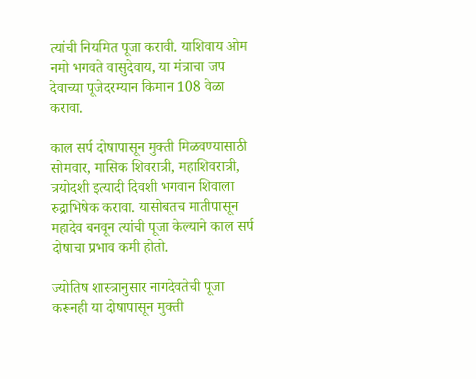त्यांची नियमित पूजा करावी. याशिवाय ओम नमो भगवते वासुदेवाय, या मंत्राचा जप देवाच्या पूजेदरम्यान किमान 108 वेळा करावा.

काल सर्प दोषापासून मुक्ती मिळवण्यासाठी सोमवार, मासिक शिवरात्री, महाशिवरात्री, त्रयोदशी इत्यादी दिवशी भगवान शिवाला रुद्राभिषेक करावा. यासोबतच मातीपासून महादेव बनवून त्यांची पूजा केल्याने काल सर्प दोषाचा प्रभाव कमी होतो.

ज्योतिष शास्त्रानुसार नागदेवतेची पूजा करूनही या दोषापासून मुक्ती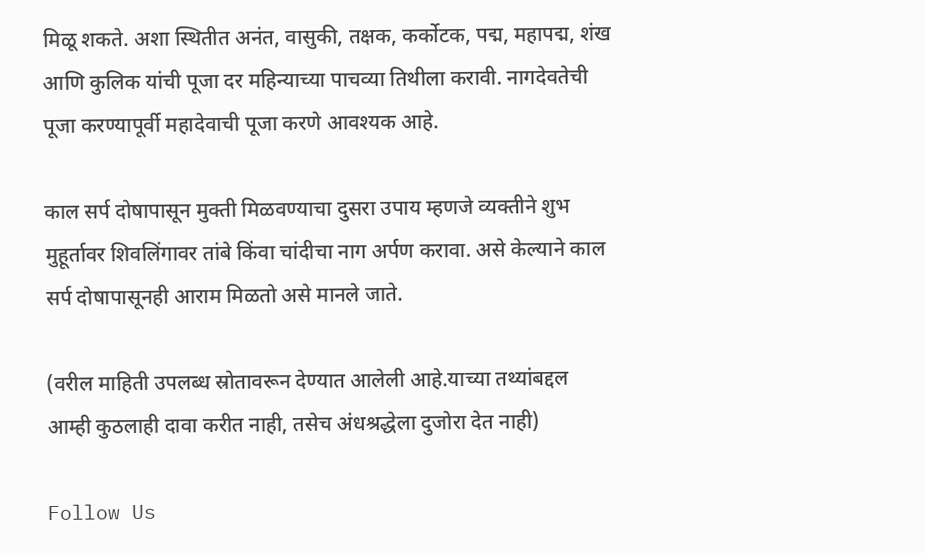मिळू शकते. अशा स्थितीत अनंत, वासुकी, तक्षक, कर्कोटक, पद्म, महापद्म, शंख आणि कुलिक यांची पूजा दर महिन्याच्या पाचव्या तिथीला करावी. नागदेवतेची पूजा करण्यापूर्वी महादेवाची पूजा करणे आवश्यक आहे.

काल सर्प दोषापासून मुक्ती मिळवण्याचा दुसरा उपाय म्हणजे व्यक्तीने शुभ मुहूर्तावर शिवलिंगावर तांबे किंवा चांदीचा नाग अर्पण करावा. असे केल्याने काल सर्प दोषापासूनही आराम मिळतो असे मानले जाते.

(वरील माहिती उपलब्ध स्रोतावरून देण्यात आलेली आहे.याच्या तथ्यांबद्दल आम्ही कुठलाही दावा करीत नाही, तसेच अंधश्रद्धेला दुजोरा देत नाही)

Follow Us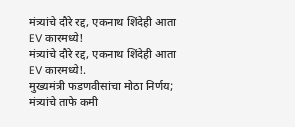मंत्र्यांचे दौरे रद्द, एकनाथ शिंदेही आता EV कारमध्ये!
मंत्र्यांचे दौरे रद्द, एकनाथ शिंदेही आता EV कारमध्ये!.
मुख्यमंत्री फडणवीसांचा मोठा निर्णय; मंत्र्यांचे ताफे कमी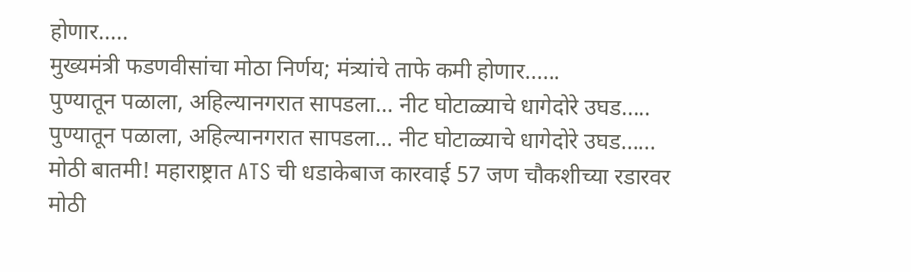होणार.....
मुख्यमंत्री फडणवीसांचा मोठा निर्णय; मंत्र्यांचे ताफे कमी होणार......
पुण्यातून पळाला, अहिल्यानगरात सापडला… नीट घोटाळ्याचे धागेदोरे उघड.....
पुण्यातून पळाला, अहिल्यानगरात सापडला… नीट घोटाळ्याचे धागेदोरे उघड......
मोठी बातमी! महाराष्ट्रात ATS ची धडाकेबाज कारवाई 57 जण चौकशीच्या रडारवर
मोठी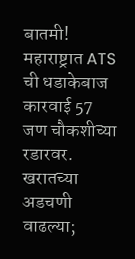बातमी! महाराष्ट्रात ATS ची धडाकेबाज कारवाई 57 जण चौकशीच्या रडारवर.
खरातच्या अडचणी वाढल्या;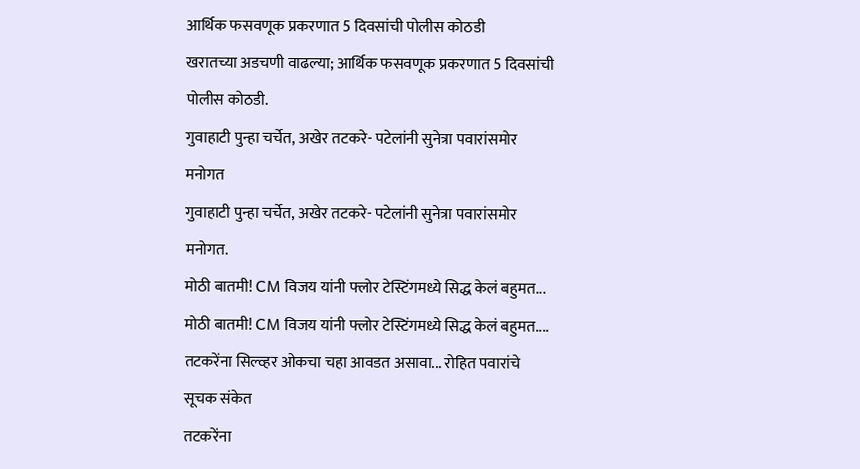आर्थिक फसवणूक प्रकरणात 5 दिवसांची पोलीस कोठडी
खरातच्या अडचणी वाढल्या; आर्थिक फसवणूक प्रकरणात 5 दिवसांची पोलीस कोठडी.
गुवाहाटी पुन्हा चर्चेत, अखेर तटकरे- पटेलांनी सुनेत्रा पवारांसमोर मनोगत
गुवाहाटी पुन्हा चर्चेत, अखेर तटकरे- पटेलांनी सुनेत्रा पवारांसमोर मनोगत.
मोठी बातमी! CM विजय यांनी फ्लोर टेस्टिंगमध्ये सिद्ध केलं बहुमत...
मोठी बातमी! CM विजय यांनी फ्लोर टेस्टिंगमध्ये सिद्ध केलं बहुमत....
तटकरेंना सिल्व्हर ओकचा चहा आवडत असावा... रोहित पवारांचे सूचक संकेत
तटकरेंना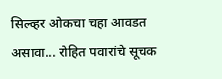सिल्व्हर ओकचा चहा आवडत असावा... रोहित पवारांचे सूचक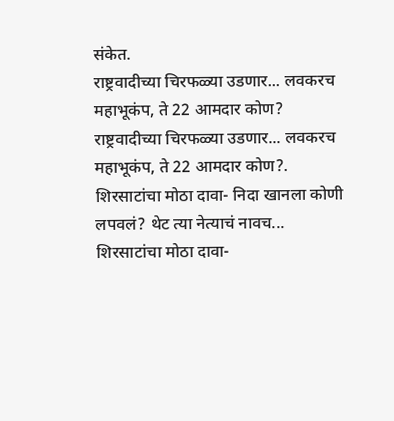संकेत.
राष्ट्रवादीच्या चिरफळ्या उडणार... लवकरच महाभूकंप, ते 22 आमदार कोण?
राष्ट्रवादीच्या चिरफळ्या उडणार... लवकरच महाभूकंप, ते 22 आमदार कोण?.
शिरसाटांचा मोठा दावा- निदा खानला कोणी लपवलं? थेट त्या नेत्याचं नावच...
शिरसाटांचा मोठा दावा-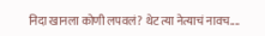निदा खानला कोणी लपवलं? थेट त्या नेत्याचं नावच....